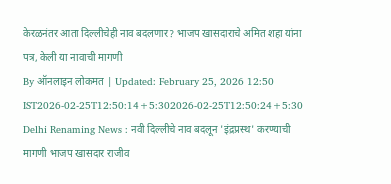केरळनंतर आता दिल्लीचेही नाव बदलणार? भाजप खासदाराचे अमित शहा यांना पत्र, केली या नावाची मागणी
By ऑनलाइन लोकमत | Updated: February 25, 2026 12:50 IST2026-02-25T12:50:14+5:302026-02-25T12:50:24+5:30
Delhi Renaming News : नवी दिल्लीचे नाव बदलून 'इंद्रप्रस्थ' करण्याची मागणी भाजप खासदार राजीव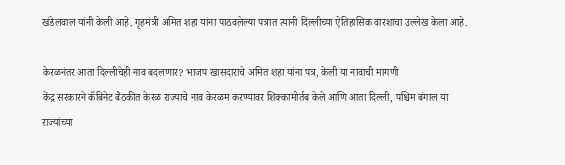खंडेलवाल यांनी केली आहे. गृहमंत्री अमित शहा यांना पाठवलेल्या पत्रात त्यांनी दिल्लीच्या ऐतिहासिक वारशाचा उल्लेख केला आहे.

केरळनंतर आता दिल्लीचेही नाव बदलणार? भाजप खासदाराचे अमित शहा यांना पत्र, केली या नावाची मागणी
केंद्र सरकारने कॅबिनेट बैठकीत केरळ राज्याचे नाव केरळम करण्यावर शिक्कामोर्तब केले आणि आता दिल्ली, पश्चिम बंगाल या राज्यांच्या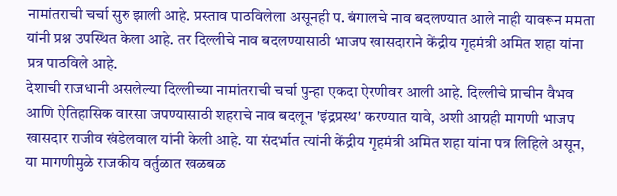नामांतराची चर्चा सुरु झाली आहे. प्रस्ताव पाठविलेला असूनही प. बंगालचे नाव बदलण्यात आले नाही यावरून ममता यांनी प्रश्न उपस्थित केला आहे. तर दिल्लीचे नाव बदलण्यासाठी भाजप खासदाराने केंद्रीय गृहमंत्री अमित शहा यांना प्रत्र पाठविले आहे.
देशाची राजधानी असलेल्या दिल्लीच्या नामांतराची चर्चा पुन्हा एकदा ऐरणीवर आली आहे. दिल्लीचे प्राचीन वैभव आणि ऐतिहासिक वारसा जपण्यासाठी शहराचे नाव बदलून 'इंद्रप्रस्थ' करण्यात यावे, अशी आग्रही मागणी भाजप खासदार राजीव खंडेलवाल यांनी केली आहे. या संदर्भात त्यांनी केंद्रीय गृहमंत्री अमित शहा यांना पत्र लिहिले असून, या मागणीमुळे राजकीय वर्तुळात खळबळ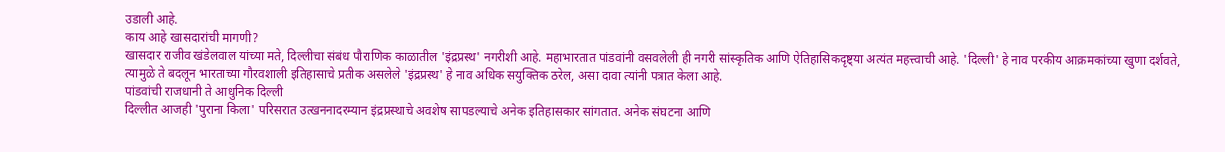उडाली आहे.
काय आहे खासदारांची मागणी?
खासदार राजीव खंडेलवाल यांच्या मते, दिल्लीचा संबंध पौराणिक काळातील 'इंद्रप्रस्थ' नगरीशी आहे. महाभारतात पांडवांनी वसवलेली ही नगरी सांस्कृतिक आणि ऐतिहासिकदृष्ट्या अत्यंत महत्त्वाची आहे. 'दिल्ली' हे नाव परकीय आक्रमकांच्या खुणा दर्शवते, त्यामुळे ते बदलून भारताच्या गौरवशाली इतिहासाचे प्रतीक असलेले 'इंद्रप्रस्थ' हे नाव अधिक सयुक्तिक ठरेल, असा दावा त्यांनी पत्रात केला आहे.
पांडवांची राजधानी ते आधुनिक दिल्ली
दिल्लीत आजही 'पुराना किला' परिसरात उत्खननादरम्यान इंद्रप्रस्थाचे अवशेष सापडल्याचे अनेक इतिहासकार सांगतात. अनेक संघटना आणि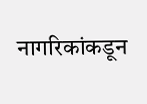नागरिकांकडून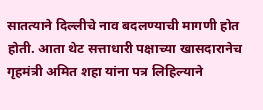सातत्याने दिल्लीचे नाव बदलण्याची मागणी होत होती. आता थेट सत्ताधारी पक्षाच्या खासदारानेच गृहमंत्री अमित शहा यांना पत्र लिहिल्याने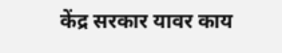केंद्र सरकार यावर काय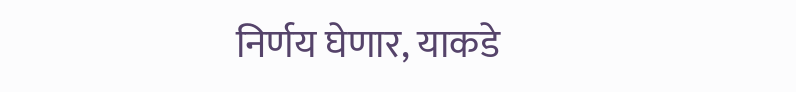निर्णय घेणार, याकडे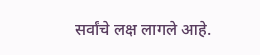सर्वांचे लक्ष लागले आहे.